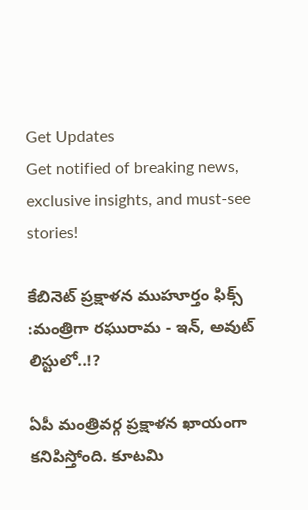Get Updates
Get notified of breaking news, exclusive insights, and must-see stories!

కేబినెట్ ప్రక్షాళన ముహూర్తం ఫిక్స్ :మంత్రిగా రఘురామ - ఇన్, అవుట్ లిస్టులో..!?

ఏపీ మంత్రివర్గ ప్రక్షాళన ఖాయంగా కనిపిస్తోంది. కూటమి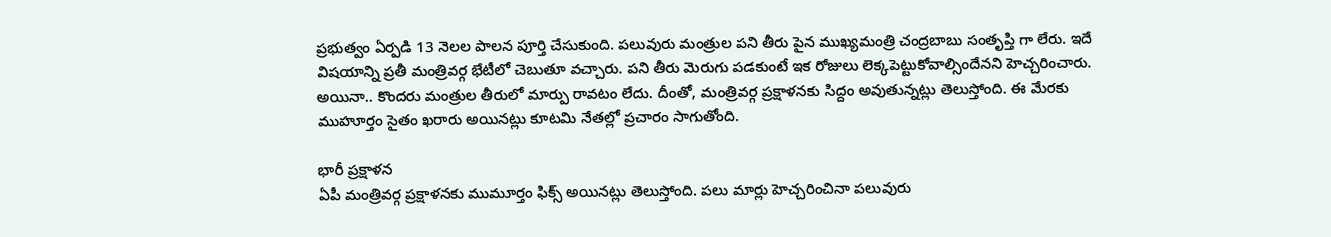ప్రభుత్వం ఏర్పడి 13 నెలల పాలన పూర్తి చేసుకుంది. పలువురు మంత్రుల పని తీరు పైన ముఖ్యమంత్రి చంద్రబాబు సంతృప్తి గా లేరు. ఇదే విషయాన్ని ప్రతీ మంత్రివర్గ భేటీలో చెబుతూ వచ్చారు. పని తీరు మెరుగు పడకుంటే ఇక రోజులు లెక్కపెట్టుకోవాల్సిందేనని హెచ్చరించారు. అయినా.. కొందరు మంత్రుల తీరులో మార్పు రావటం లేదు. దీంతో, మంత్రివర్గ ప్రక్షాళనకు సిద్దం అవుతున్నట్లు తెలుస్తోంది. ఈ మేరకు ముహూర్తం సైతం ఖరారు అయినట్లు కూటమి నేతల్లో ప్రచారం సాగుతోంది.

భారీ ప్రక్షాళన
ఏపీ మంత్రివర్గ ప్రక్షాళనకు ముమూర్తం ఫిక్స్ అయినట్లు తెలుస్తోంది. పలు మార్లు హెచ్చరించినా పలువురు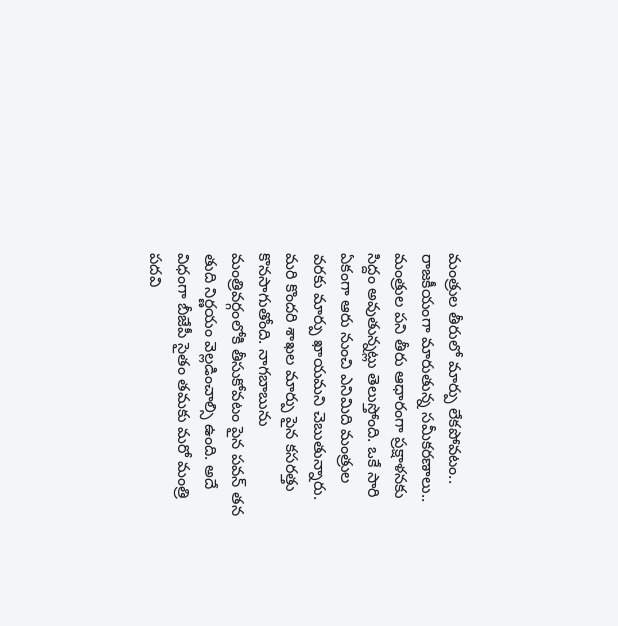మంత్రుల తీరులో మార్పు లేకపోవటం.. రాజకీయంగా మారుతున్న సమీకరణాలు.. మంత్రుల పని తీరు ఆధారంగా ప్రక్షాళనకు సిద్దం అవుతున్నట్లు తెలుస్తోంది. ఒకే సారి ఏకంగా ఆరు నుంచి ఎనిమిది మంత్రుల వరకు మార్పు ఖాయమని చెబుతున్నారు. మరి కొందరి శాఖల మార్పు పైన కసరత్తు కొనసాగుతోంది. నాగబాబును మంత్రివర్గంలోకి తీసుకోవటం పైన పవన్ తన తుది నిర్ణయం వెల్లడించాల్సి ఉంది. అదే విధంగా బీజేపీ సైతం తమకు మరో మంత్రి పదవి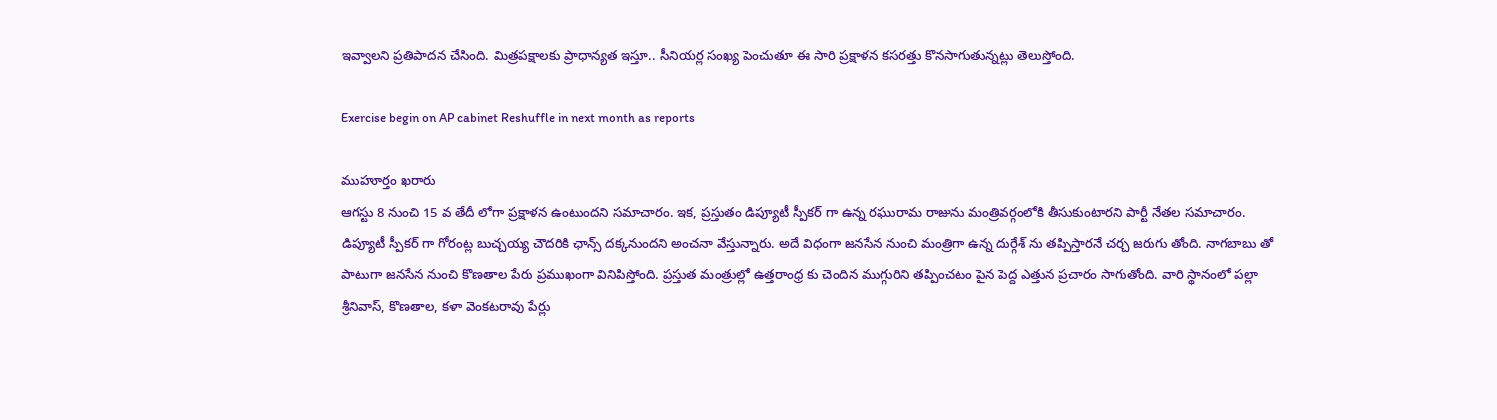ఇవ్వాలని ప్రతిపాదన చేసింది. మిత్రపక్షాలకు ప్రాధాన్యత ఇస్తూ.. సీనియర్ల సంఖ్య పెంచుతూ ఈ సారి ప్రక్షాళన కసరత్తు కొనసాగుతున్నట్లు తెలుస్తోంది.

Exercise begin on AP cabinet Reshuffle in next month as reports

ముహూర్తం ఖరారు
ఆగస్టు 8 నుంచి 15 వ తేదీ లోగా ప్రక్షాళన ఉంటుందని సమాచారం. ఇక, ప్రస్తుతం డిప్యూటీ స్పీకర్ గా ఉన్న రఘురామ రాజును మంత్రివర్గంలోకి తీసుకుంటారని పార్టీ నేతల సమాచారం. డిప్యూటీ స్పీకర్ గా గోరంట్ల బుచ్చయ్య చౌదరికి ఛాన్స్ దక్కనుందని అంచనా వేస్తున్నారు. అదే విధంగా జనసేన నుంచి మంత్రిగా ఉన్న దుర్గేశ్ ను తప్పిస్తారనే చర్చ జరుగు తోంది. నాగబాబు తో పాటుగా జనసేన నుంచి కొణతాల పేరు ప్రముఖంగా వినిపిస్తోంది. ప్రస్తుత మంత్రుల్లో ఉత్తరాంధ్ర కు చెందిన ముగ్గురిని తప్పించటం పైన పెద్ద ఎత్తున ప్రచారం సాగుతోంది. వారి స్థానంలో పల్లా శ్రీనివాస్, కొణతాల, కళా వెంకటరావు పేర్లు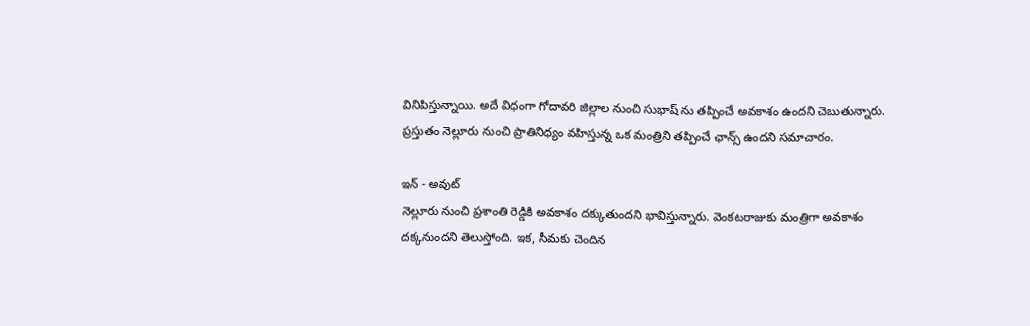వినిపిస్తున్నాయి. అదే విధంగా గోదావరి జిల్లాల నుంచి సుభాష్ ను తప్పించే అవకాశం ఉందని చెబుతున్నారు. ప్రస్తుతం నెల్లూరు నుంచి ప్రాతినిధ్యం వహిస్తున్న ఒక మంత్రిని తప్పించే ఛాన్స్ ఉందని సమాచారం.

ఇన్ - అవుట్
నెల్లూరు నుంచి ప్రశాంతి రెడ్డికి అవకాశం దక్కుతుందని భావిస్తున్నారు. వెంకటరాజుకు మంత్రిగా అవకాశం దక్కనుందని తెలుస్తోంది. ఇక, సీమకు చెందిన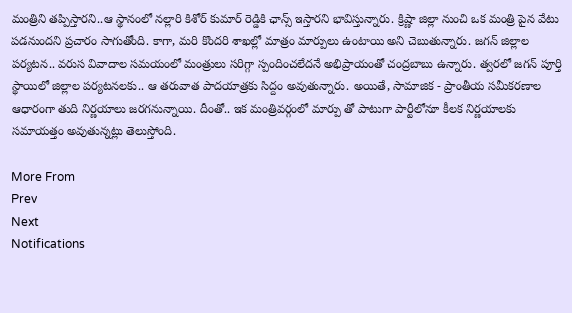మంత్రిని తప్పిస్తారని..ఆ స్థానంలో నల్లారి కిశోర్ కుమార్ రెడ్డికి ఛాన్స్ ఇస్తారని భావిస్తున్నారు. క్రిష్ణా జిల్లా నుంచి ఒక మంత్రి పైన వేటు పడనుందని ప్రచారం సాగుతోంది. కాగా, మరి కొందరి శాఖల్లో మాత్రం మార్పులు ఉంటాయి అని చెబుతున్నారు. జగన్ జిల్లాల పర్యటన.. వరుస వివాదాల సమయంలో మంత్రులు సరిగ్గా స్పందించలేదనే అభిప్రాయంతో చంద్రబాబు ఉన్నారు. త్వరలో జగన్ పూర్తి స్థాయిలో జిల్లాల పర్యటనలకు.. ఆ తరువాత పాదయాత్రకు సిద్దం అవుతున్నారు. అయితే, సామాజిక - ప్రాంతీయ సమీకరణాల ఆధారంగా తుది నిర్ణయాలు జరగనున్నాయి. దీంతో.. ఇక మంత్రివర్గంలో మార్పు తో పాటుగా పార్టీలోనూ కీలక నిర్ణయాలకు సమాయత్తం అవుతున్నట్లు తెలుస్తోంది.

More From
Prev
Next
Notifications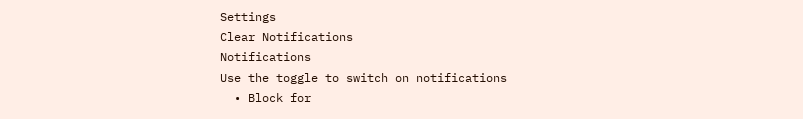Settings
Clear Notifications
Notifications
Use the toggle to switch on notifications
  • Block for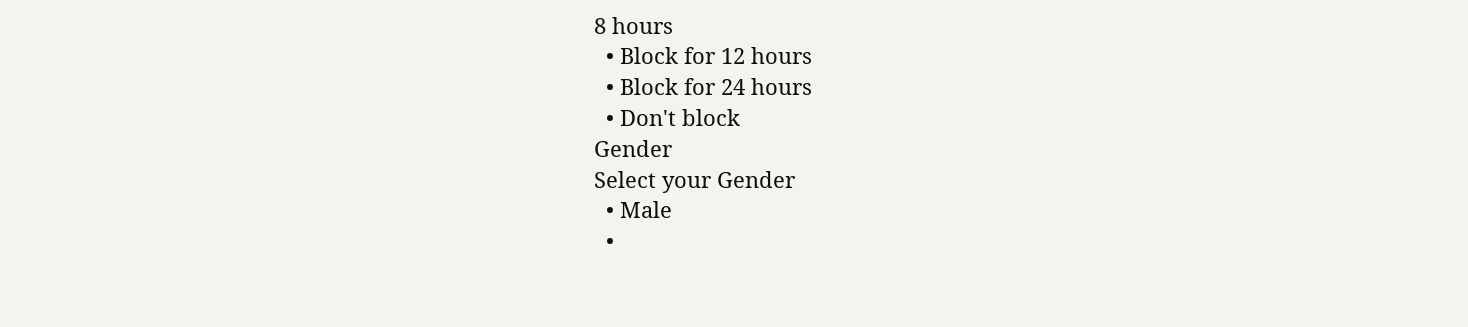8 hours
  • Block for 12 hours
  • Block for 24 hours
  • Don't block
Gender
Select your Gender
  • Male
  •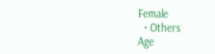Female
  • Others
Age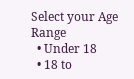Select your Age Range
  • Under 18
  • 18 to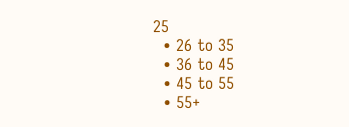25
  • 26 to 35
  • 36 to 45
  • 45 to 55
  • 55+